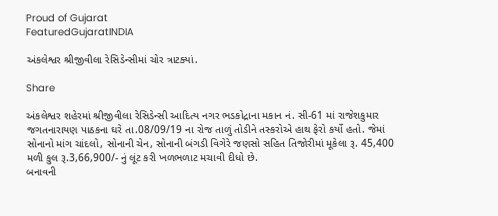Proud of Gujarat
FeaturedGujaratINDIA

અંકલેશ્વર શ્રીજીવીલા રેસિડેન્સીમાં ચોર ત્રાટક્યાં.

Share

અંકલેશ્વર શહેરમાં શ્રીજીવીલા રેસિડેન્સી આદિત્ય નગર ભડકોદ્રાના મકાન નં. સી-61 માં રાજેશકુમાર જગતનારાયણ પાઠકના ઘરે તા.08/09/19 ના રોજ તાળું તોડીને તસ્કરોએ હાથ ફેરો કર્યો હતો. જેમાં સોનાનો માંગ ચાંદલો, સોનાની ચેન, સોનાની બંગડી વિગેરે જણસો સહિત તિજોરીમાં મૂકેલા રૂ. 45,400 મળી કુલ રૂ.3,66,900/- નું લૂંટ કરી ખળભળાટ મચાવી દીધો છે.
બનાવની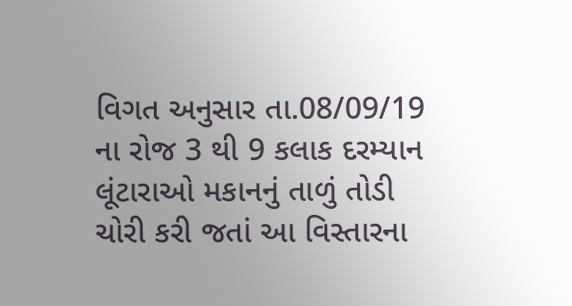વિગત અનુસાર તા.08/09/19 ના રોજ 3 થી 9 કલાક દરમ્યાન લૂંટારાઓ મકાનનું તાળું તોડી ચોરી કરી જતાં આ વિસ્તારના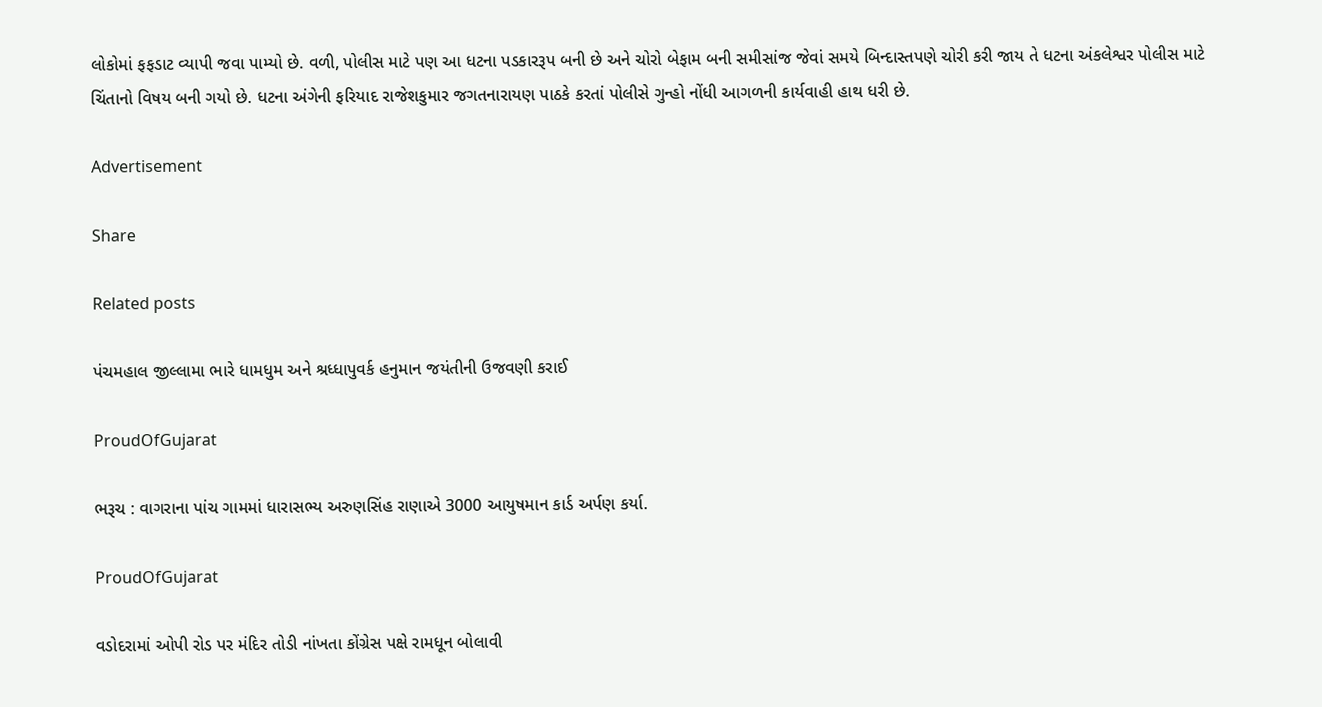લોકોમાં ફફડાટ વ્યાપી જવા પામ્યો છે. વળી, પોલીસ માટે પણ આ ધટના પડકારરૂપ બની છે અને ચોરો બેફામ બની સમીસાંજ જેવાં સમયે બિન્દાસ્તપણે ચોરી કરી જાય તે ધટના અંકલેશ્વર પોલીસ માટે ચિંતાનો વિષય બની ગયો છે. ધટના અંગેની ફરિયાદ રાજેશકુમાર જગતનારાયણ પાઠકે કરતાં પોલીસે ગુન્હો નોંધી આગળની કાર્યવાહી હાથ ધરી છે.

Advertisement

Share

Related posts

પંચમહાલ જીલ્લામા ભારે ધામધુમ અને શ્રધ્ધાપુવર્ક હનુમાન જયંતીની ઉજવણી કરાઈ

ProudOfGujarat

ભરૂચ : વાગરાના પાંચ ગામમાં ધારાસભ્ય અરુણસિંહ રાણાએ 3000 આયુષમાન કાર્ડ અર્પણ કર્યા.

ProudOfGujarat

વડોદરામાં ઓપી રોડ પર મંદિર તોડી નાંખતા કોંગ્રેસ પક્ષે રામધૂન બોલાવી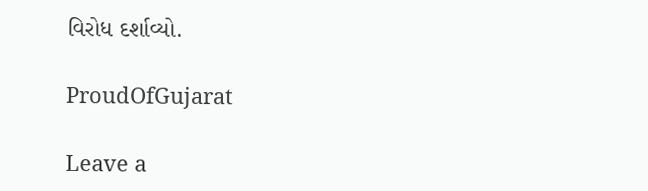વિરોધ દર્શાવ્યો.

ProudOfGujarat

Leave a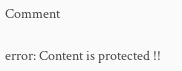Comment

error: Content is protected !!